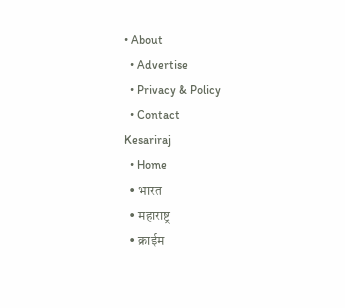• About
  • Advertise
  • Privacy & Policy
  • Contact
Kesariraj
  • Home
  • भारत
  • महाराष्ट्र
  • क्राईम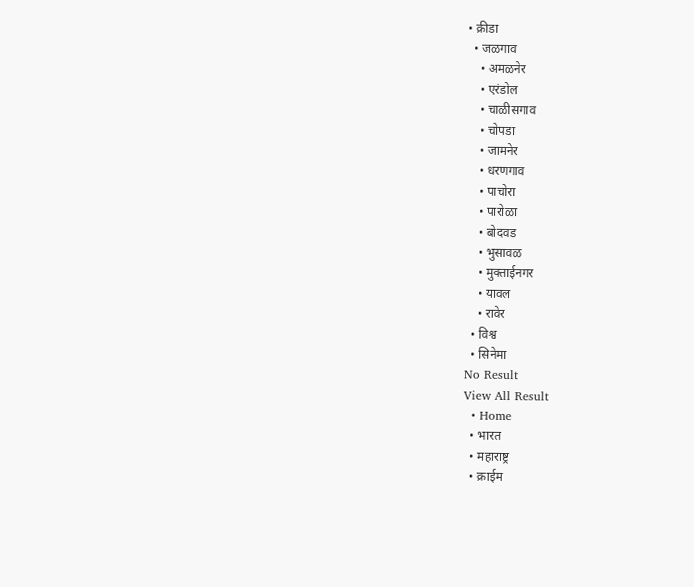• क्रीडा
  • जळगाव
    • अमळनेर
    • एरंडोल
    • चाळीसगाव
    • चोपडा
    • जामनेर
    • धरणगाव
    • पाचोरा
    • पारोळा
    • बोदवड
    • भुसावळ
    • मुक्ताईनगर
    • यावल
    • रावेर
  • विश्व
  • सिनेमा
No Result
View All Result
  • Home
  • भारत
  • महाराष्ट्र
  • क्राईम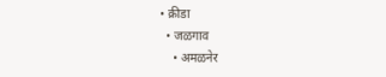• क्रीडा
  • जळगाव
    • अमळनेर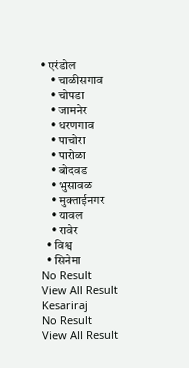• एरंडोल
    • चाळीसगाव
    • चोपडा
    • जामनेर
    • धरणगाव
    • पाचोरा
    • पारोळा
    • बोदवड
    • भुसावळ
    • मुक्ताईनगर
    • यावल
    • रावेर
  • विश्व
  • सिनेमा
No Result
View All Result
Kesariraj
No Result
View All Result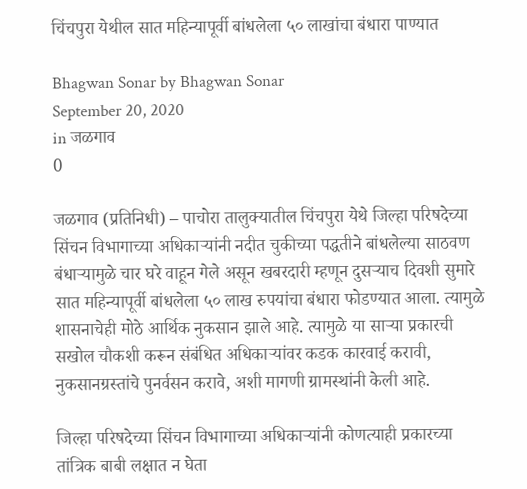चिंचपुरा येथील सात महिन्यापूर्वी बांधलेला ५० लाखांचा बंधारा पाण्यात

Bhagwan Sonar by Bhagwan Sonar
September 20, 2020
in जळगाव
0

जळगाव (प्रतिनिधी) – पाचोरा तालुक्यातील चिंचपुरा येथे जिल्हा परिषदेच्या सिंचन विभागाच्या अधिकाऱ्यांनी नदीत चुकीच्या पद्धतीने बांधलेल्या साठवण बंधाऱ्यामुळे चार घरे वाहून गेले असून खबरदारी म्हणून दुसऱ्याच दिवशी सुमारे सात महिन्यापूर्वी बांधलेला ५० लाख रुपयांचा बंधारा फोडण्यात आला. त्यामुळे शासनाचेही मोठे आर्थिक नुकसान झाले आहे. त्यामुळे या साऱ्या प्रकारची सखोल चौकशी करून संबंधित अधिकाऱ्यांवर कडक कारवाई करावी, नुकसानग्रस्तांचे पुनर्वसन करावे, अशी मागणी ग्रामस्थांनी केली आहे.

जिल्हा परिषदेच्या सिंचन विभागाच्या अधिकाऱ्यांनी कोणत्याही प्रकारच्या तांत्रिक बाबी लक्षात न घेता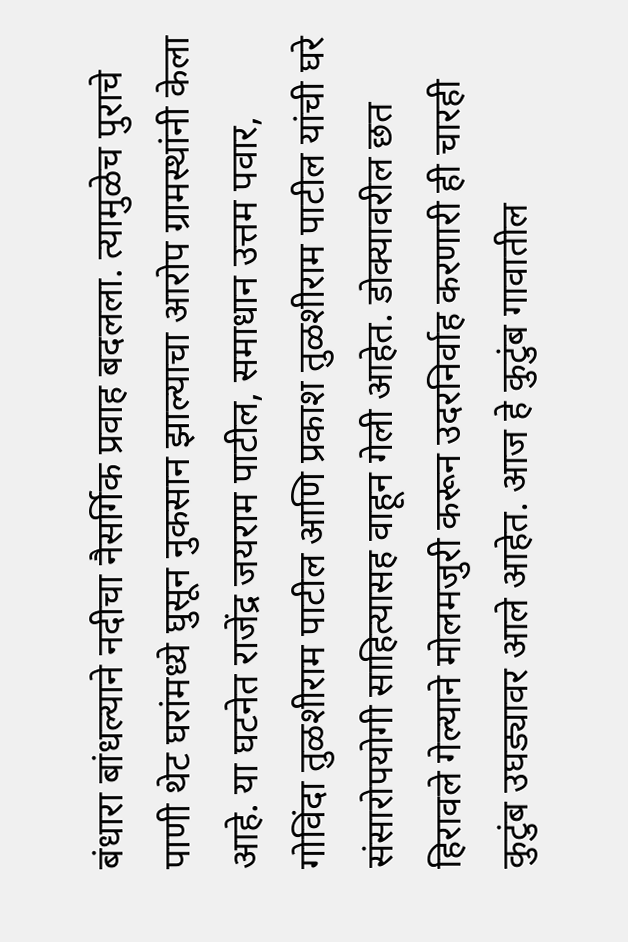बंधारा बांधल्याने नदीचा नैसर्गिक प्रवाह बदलला. त्यामुळेच पुराचे पाणी थेट घरांमध्ये घुसून नुकसान झाल्याचा आरोप ग्रामस्थांनी केला आहे. या घटनेत राजेंद्र जयराम पाटील, समाधान उत्तम पवार, गोविंदा तुळशीराम पाटील आणि प्रकाश तुळशीराम पाटील यांची घरे संसारोपयोगी साहित्यासह वाहून गेली आहेत. डोक्यावरील छत हिरावले गेल्याने मोलमजुरी करून उदरनिर्वाह करणारी ही चारही कुटुंब उघड्यावर आले आहेत. आज हे कुटुंब गावातील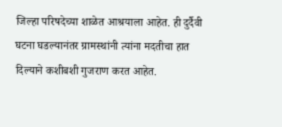जिल्हा परिषदेच्या शाळेत आश्रयाला आहेत. ही दुर्दैवी घटना घडल्यानंतर ग्रामस्थांनी त्यांना मदतीचा हात दिल्याने कशीबशी गुजराण करत आहेत.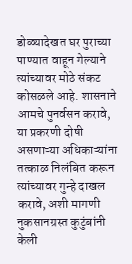डोळ्यादेखत घर पुराच्या पाण्यात वाहून गेल्याने त्यांच्यावर मोठे संकट कोसळले आहे. शासनाने आमचे पुनर्वसन करावे, या प्रकरणी दोषी असणाऱ्या अधिकाऱ्यांना तत्काळ निलंबित करून त्यांच्यावर गुन्हे दाखल करावे, अशी मागणी नुकसानग्रस्त कुटुंबांनी केली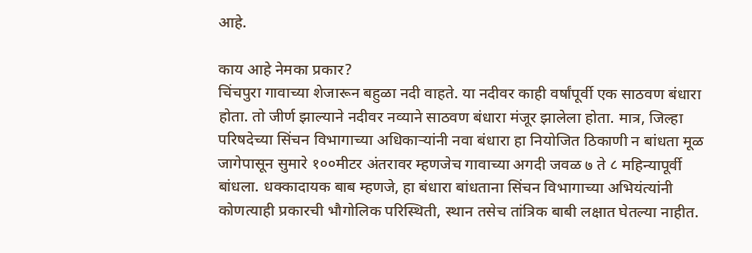आहे.

काय आहे नेमका प्रकार?
चिंचपुरा गावाच्या शेजारून बहुळा नदी वाहते. या नदीवर काही वर्षांपूर्वी एक साठवण बंधारा होता. तो जीर्ण झाल्याने नदीवर नव्याने साठवण बंधारा मंजूर झालेला होता. मात्र, जिल्हा परिषदेच्या सिंचन विभागाच्या अधिकाऱ्यांनी नवा बंधारा हा नियोजित ठिकाणी न बांधता मूळ जागेपासून सुमारे १००मीटर अंतरावर म्हणजेच गावाच्या अगदी जवळ ७ ते ८ महिन्यापूर्वी बांधला. धक्कादायक बाब म्हणजे, हा बंधारा बांधताना सिंचन विभागाच्या अभियंत्यांनी कोणत्याही प्रकारची भौगोलिक परिस्थिती, स्थान तसेच तांत्रिक बाबी लक्षात घेतल्या नाहीत.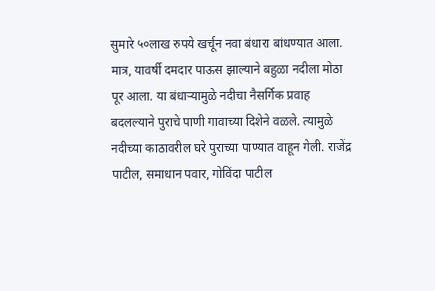सुमारे ५०लाख रुपये खर्चून नवा बंधारा बांधण्यात आला. मात्र, यावर्षी दमदार पाऊस झाल्याने बहुळा नदीला मोठा पूर आला. या बंधाऱ्यामुळे नदीचा नैसर्गिक प्रवाह बदलल्याने पुराचे पाणी गावाच्या दिशेने वळले. त्यामुळे नदीच्या काठावरील घरे पुराच्या पाण्यात वाहून गेली. राजेंद्र पाटील, समाधान पवार, गोविंदा पाटील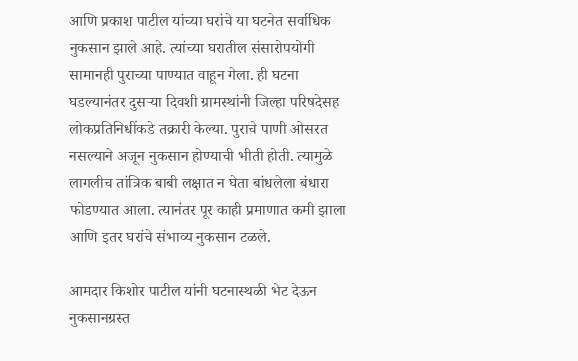आणि प्रकाश पाटील यांच्या घरांचे या घटनेत सर्वाधिक नुकसान झाले आहे. त्यांच्या घरातील संसारोपयोगी सामानही पुराच्या पाण्यात वाहून गेला. ही घटना घडल्यानंतर दुसऱ्या दिवशी ग्रामस्थांनी जिल्हा परिषदेसह लोकप्रतिनिधींकडे तक्रारी केल्या. पुराचे पाणी ओसरत नसल्याने अजून नुकसान होण्याची भीती होती. त्यामुळे लागलीच तांत्रिक बाबी लक्षात न घेता बांधलेला बंधारा फोडण्यात आला. त्यानंतर पूर काही प्रमाणात कमी झाला आणि इतर घरांचे संभाव्य नुकसान टळले.

आमदार किशोर पाटील यांनी घटनास्थळी भेट देऊन नुकसानग्रस्त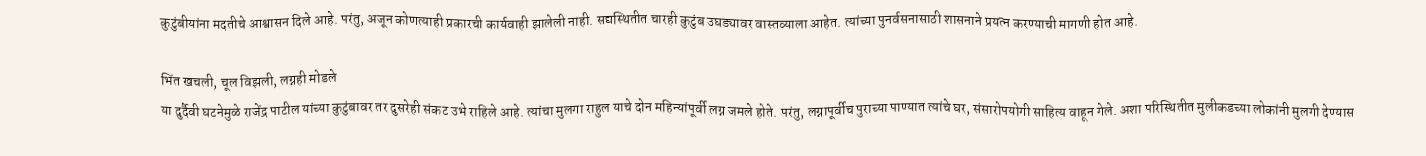कुटुंबीयांना मदतीचे आश्वासन दिले आहे. परंतु, अजून कोणत्याही प्रकारची कार्यवाही झालेली नाही. सद्यस्थितीत चारही कुटुंब उघड्यावर वास्तव्याला आहेत. त्यांच्या पुनर्वसनासाठी शासनाने प्रयत्न करण्याची मागणी होत आहे.

भिंत खचली, चूल विझली, लग्नही मोडले
या दुर्दैवी घटनेमुळे राजेंद्र पाटील यांच्या कुटुंबावर तर दुसरेही संकट उभे राहिले आहे. त्यांचा मुलगा राहुल याचे दोन महिन्यांपूर्वी लग्न जमले होते. परंतु, लग्नापूर्वीच पुराच्या पाण्यात त्यांचे घर, संसारोपयोगी साहित्य वाहून गेले. अशा परिस्थितीत मुलीकडच्या लोकांनी मुलगी देण्यास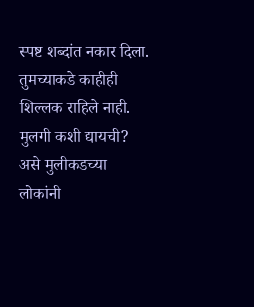स्पष्ट शब्दांत नकार दिला. तुमच्याकडे काहीही शिल्लक राहिले नाही. मुलगी कशी द्यायची? असे मुलीकडच्या लोकांनी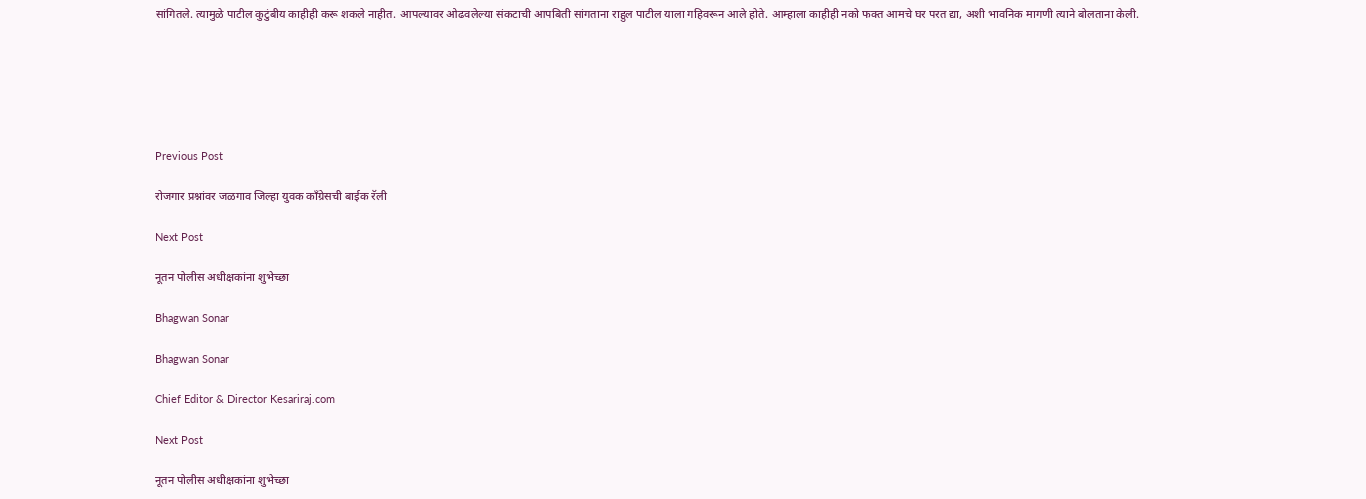सांगितले. त्यामुळे पाटील कुटुंबीय काहीही करू शकले नाहीत. आपल्यावर ओढवलेल्या संकटाची आपबिती सांगताना राहुल पाटील याला गहिवरून आले होते. आम्हाला काहीही नको फक्त आमचे घर परत द्या, अशी भावनिक मागणी त्याने बोलताना केली.






Previous Post

रोजगार प्रश्नांवर जळगाव जिल्हा युवक काँग्रेसची बाईक रॅली

Next Post

नूतन पोलीस अधीक्षकांना शुभेच्छा

Bhagwan Sonar

Bhagwan Sonar

Chief Editor & Director Kesariraj.com

Next Post

नूतन पोलीस अधीक्षकांना शुभेच्छा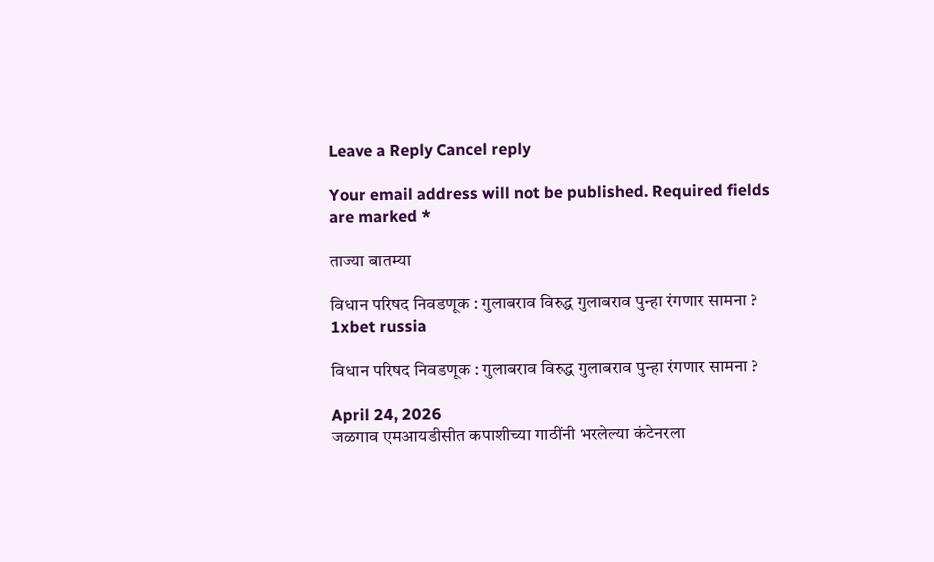Leave a Reply Cancel reply

Your email address will not be published. Required fields are marked *

ताज्या बातम्या

विधान परिषद निवडणूक : गुलाबराव विरुद्ध गुलाबराव पुन्हा रंगणार सामना ?
1xbet russia

विधान परिषद निवडणूक : गुलाबराव विरुद्ध गुलाबराव पुन्हा रंगणार सामना ?

April 24, 2026
जळगाव एमआयडीसीत कपाशीच्या गाठींनी भरलेल्या कंटेनरला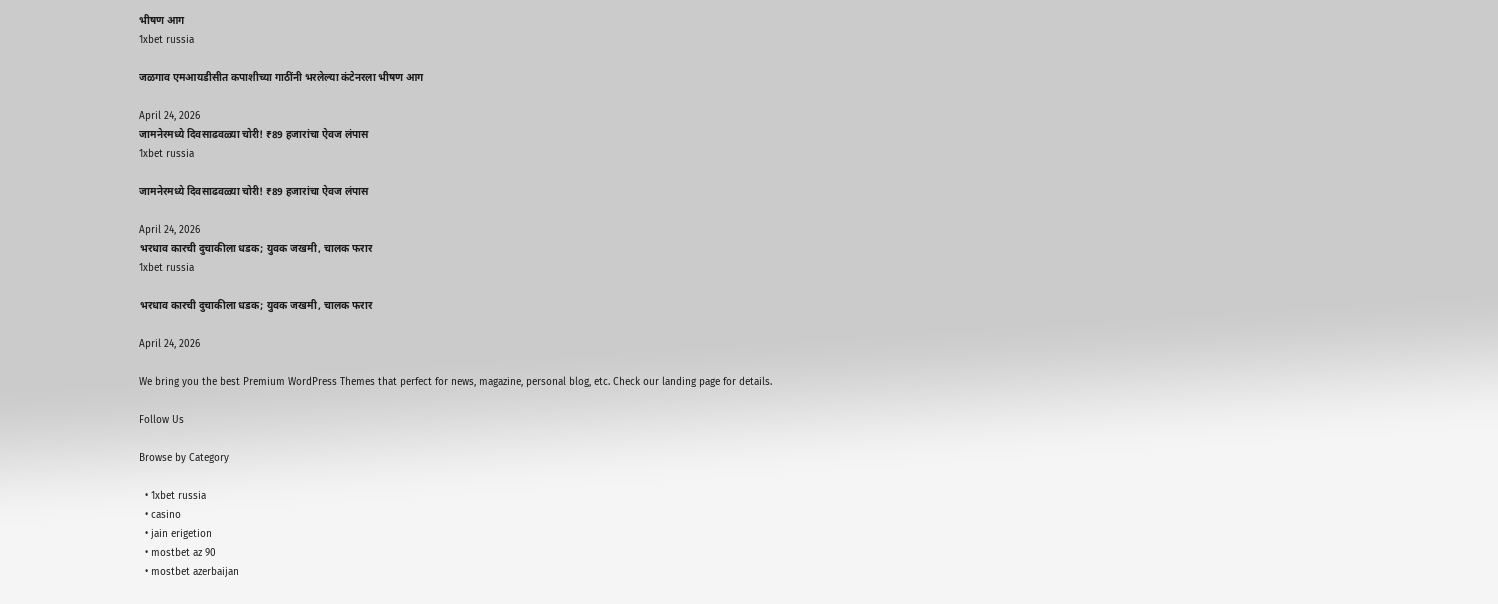भीषण आग
1xbet russia

जळगाव एमआयडीसीत कपाशीच्या गाठींनी भरलेल्या कंटेनरला भीषण आग

April 24, 2026
जामनेरमध्ये दिवसाढवळ्या चोरी! ₹89 हजारांचा ऐवज लंपास
1xbet russia

जामनेरमध्ये दिवसाढवळ्या चोरी! ₹89 हजारांचा ऐवज लंपास

April 24, 2026
भरधाव कारची दुचाकीला धडक; युवक जखमी, चालक फरार
1xbet russia

भरधाव कारची दुचाकीला धडक; युवक जखमी, चालक फरार

April 24, 2026

We bring you the best Premium WordPress Themes that perfect for news, magazine, personal blog, etc. Check our landing page for details.

Follow Us

Browse by Category

  • 1xbet russia
  • casino
  • jain erigetion
  • mostbet az 90
  • mostbet azerbaijan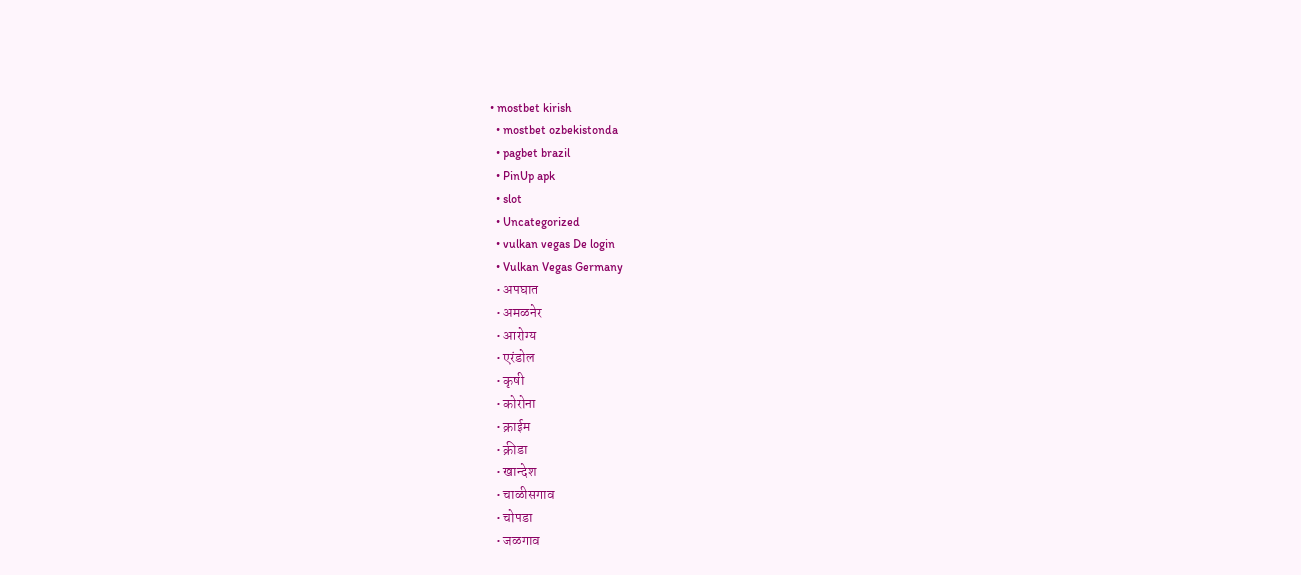• mostbet kirish
  • mostbet ozbekistonda
  • pagbet brazil
  • PinUp apk
  • slot
  • Uncategorized
  • vulkan vegas De login
  • Vulkan Vegas Germany
  • अपघात
  • अमळनेर
  • आरोग्य
  • एरंडोल
  • कृषी
  • कोरोना
  • क्राईम
  • क्रीडा
  • खान्देश
  • चाळीसगाव
  • चोपडा
  • जळगाव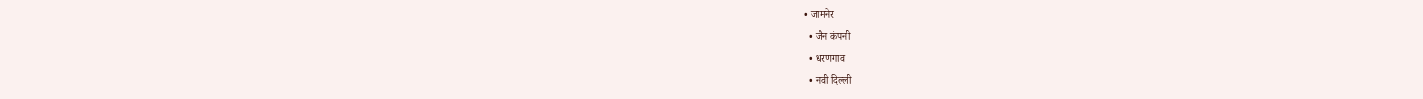• जामनेर
  • जैन कंपनी
  • धरणगाव
  • नवी दिल्ली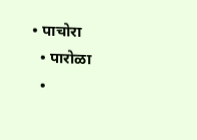• पाचोरा
  • पारोळा
  •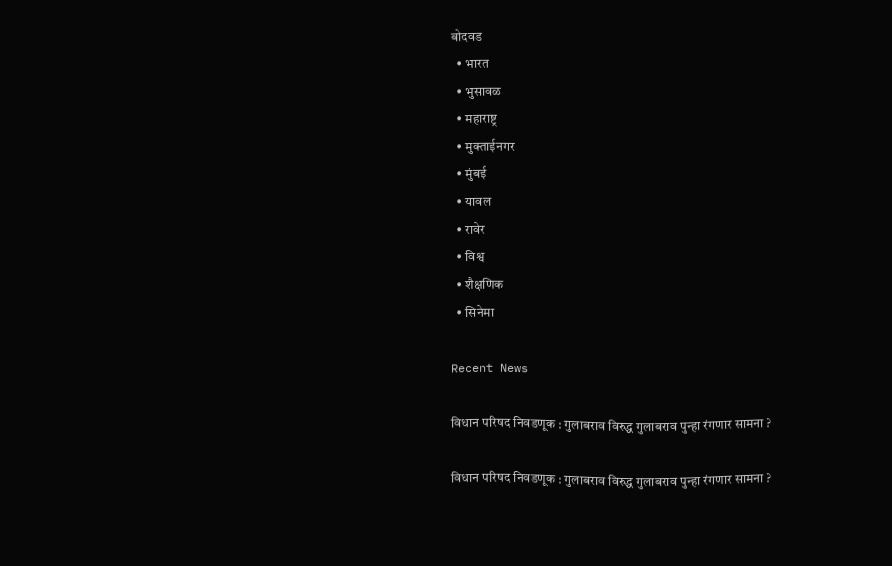बोदवड
  • भारत
  • भुसावळ
  • महाराष्ट्र
  • मुक्ताईनगर
  • मुंबई
  • यावल
  • रावेर
  • विश्व
  • शैक्षणिक
  • सिनेमा

Recent News

विधान परिषद निवडणूक : गुलाबराव विरुद्ध गुलाबराव पुन्हा रंगणार सामना ?

विधान परिषद निवडणूक : गुलाबराव विरुद्ध गुलाबराव पुन्हा रंगणार सामना ?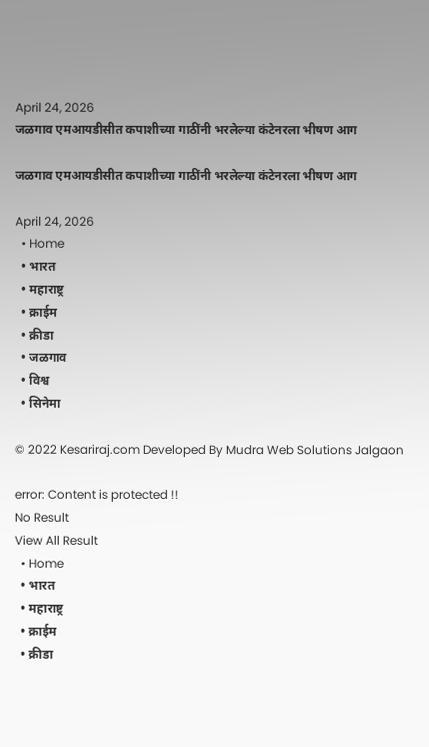April 24, 2026
जळगाव एमआयडीसीत कपाशीच्या गाठींनी भरलेल्या कंटेनरला भीषण आग

जळगाव एमआयडीसीत कपाशीच्या गाठींनी भरलेल्या कंटेनरला भीषण आग

April 24, 2026
  • Home
  • भारत
  • महाराष्ट्र
  • क्राईम
  • क्रीडा
  • जळगाव
  • विश्व
  • सिनेमा

© 2022 Kesariraj.com Developed By Mudra Web Solutions Jalgaon

error: Content is protected !!
No Result
View All Result
  • Home
  • भारत
  • महाराष्ट्र
  • क्राईम
  • क्रीडा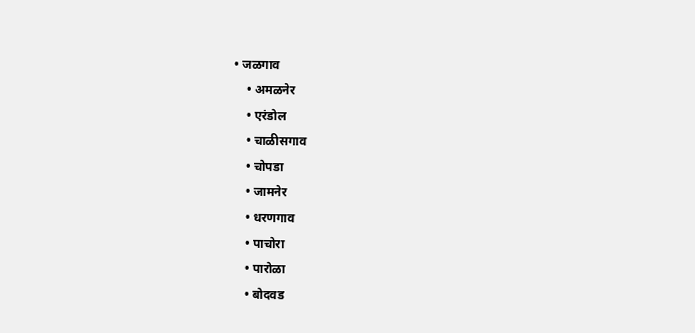• जळगाव
    • अमळनेर
    • एरंडोल
    • चाळीसगाव
    • चोपडा
    • जामनेर
    • धरणगाव
    • पाचोरा
    • पारोळा
    • बोदवड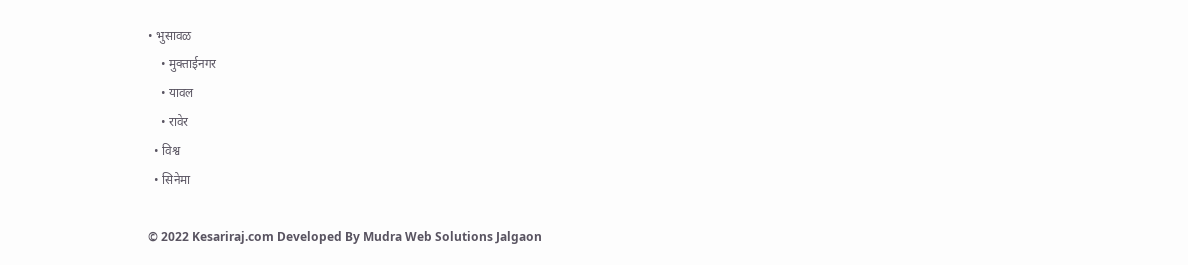• भुसावळ
    • मुक्ताईनगर
    • यावल
    • रावेर
  • विश्व
  • सिनेमा

© 2022 Kesariraj.com Developed By Mudra Web Solutions Jalgaon